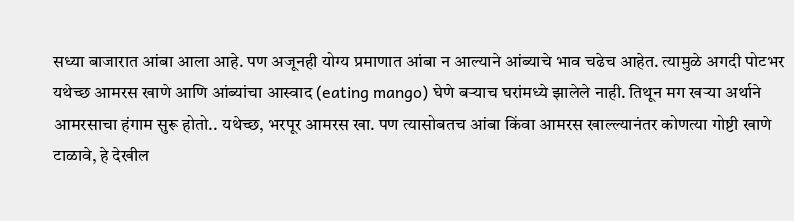सध्या बाजारात आंबा आला आहे. पण अजूनही योग्य प्रमाणात आंबा न आल्याने आंब्याचे भाव चढेच आहेत. त्यामुळे अगदी पोटभर यथेच्छ आमरस खाणे आणि आंब्यांचा आस्वाद (eating mango) घेणे बऱ्याच घरांमध्ये झालेले नाही. तिथून मग खऱ्या अर्थाने आमरसाचा हंगाम सुरू होतो.. यथेच्छ, भरपूर आमरस खा. पण त्यासोबतच आंबा किंवा आमरस खाल्ल्यानंतर कोणत्या गोष्टी खाणे टाळावे, हे देखील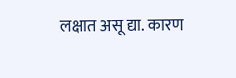लक्षात असू द्या. कारण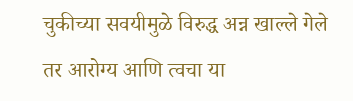चुकीच्या सवयीमुळे विरुद्ध अन्न खाल्ले गेले तर आरोग्य आणि त्वचा या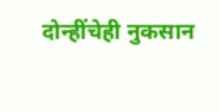दोन्हींचेही नुकसान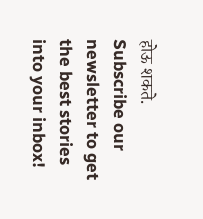होऊ शकते.
Subscribe our newsletter to get the best stories into your inbox!